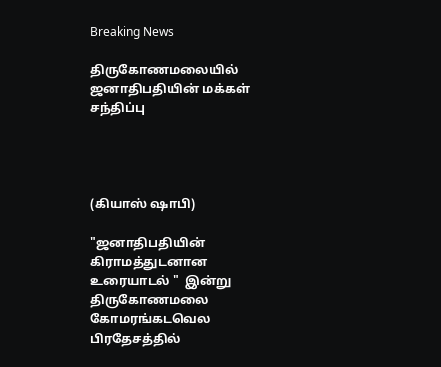Breaking News

திருகோணமலையில் ஜனாதிபதியின் மக்கள் சந்திப்பு




(கியாஸ் ஷாபி)

"ஜனாதிபதியின் கிராமத்துடனான உரையாடல் "  இன்று திருகோணமலை கோமரங்கடவெல பிரதேசத்தில்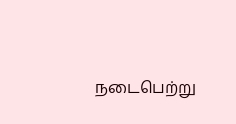நடைபெற்று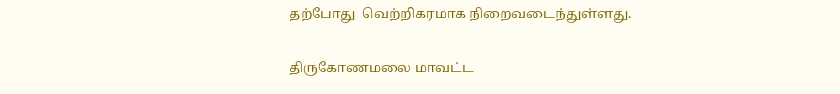தற்போது  வெற்றிகரமாக நிறைவடைந்துள்ளது.

திருகோணமலை மாவட்ட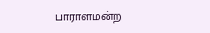பாராளமன்ற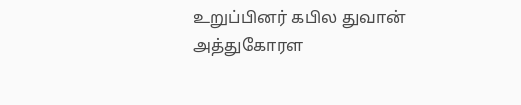உறுப்பினர் கபில துவான் அத்துகோரள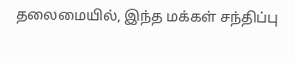தலைமையில், இந்த மக்கள் சந்திப்பு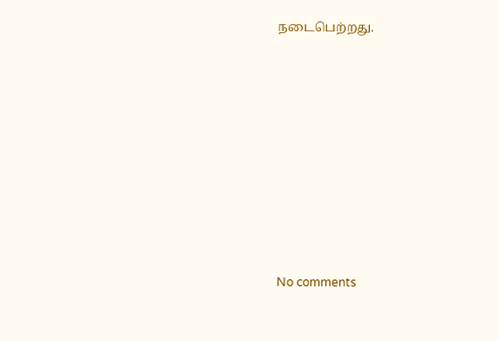நடைபெற்றது.










No comments